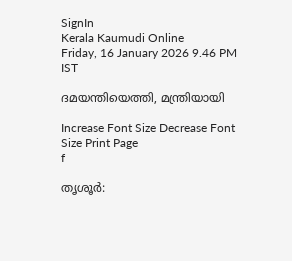SignIn
Kerala Kaumudi Online
Friday, 16 January 2026 9.46 PM IST

ദമയന്തിയെത്തി, മന്ത്രിയായി

Increase Font Size Decrease Font Size Print Page
f

തൃശൂർ: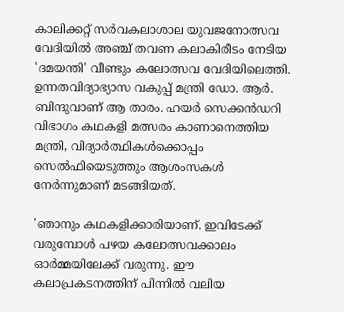കാലിക്കറ്റ് സർവകലാശാല യുവജനോത്സവ വേദിയിൽ അഞ്ച് തവണ കലാകിരീടം നേടിയ 'ദമയന്തി' വീണ്ടും കലോത്സവ വേദിയിലെത്തി. ഉന്നതവിദ്യാഭ്യാസ വകുപ്പ് മന്ത്രി ഡോ. ആർ. ബിന്ദുവാണ് ആ താരം. ഹയർ സെക്കൻഡറി വിഭാഗം കഥകളി മത്സരം കാണാനെത്തിയ മന്ത്രി, വിദ്യാർത്ഥികൾക്കൊപ്പം സെൽഫിയെടുത്തും ആശംസകൾ നേർന്നുമാണ് മടങ്ങിയത്.

'ഞാനും കഥകളിക്കാരിയാണ്. ഇവിടേക്ക് വരുമ്പോൾ പഴയ കലോത്സവക്കാലം ഓർമ്മയിലേക്ക് വരുന്നു. ഈ കലാപ്രകടനത്തിന് പിന്നിൽ വലിയ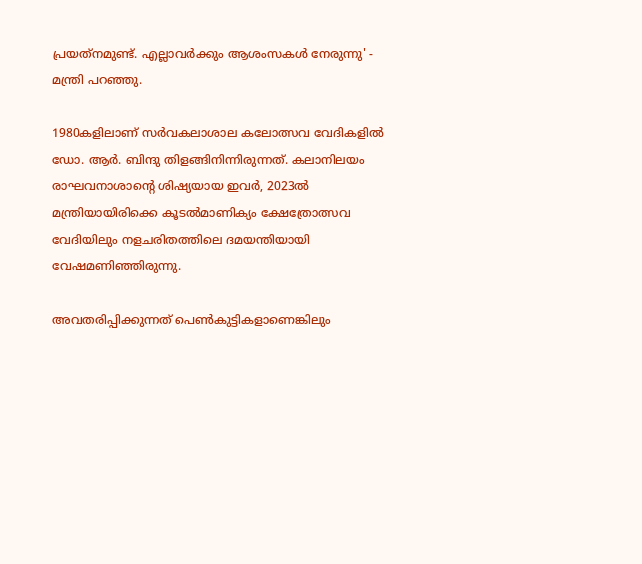പ്രയത്‌നമുണ്ട്. എല്ലാവർക്കും ആശംസകൾ നേരുന്നു' - മന്ത്രി പറഞ്ഞു.

1980കളിലാണ് സർവകലാശാല കലോത്സവ വേദികളിൽ ഡോ. ആർ. ബിന്ദു തിളങ്ങിനിന്നിരുന്നത്. കലാനിലയം രാഘവനാശാന്റെ ശിഷ്യയായ ഇവർ, 2023ൽ മന്ത്രിയായിരിക്കെ കൂടൽമാണിക്യം ക്ഷേത്രോത്സവ വേദിയിലും നളചരിതത്തിലെ ദമയന്തിയായി വേഷമണിഞ്ഞിരുന്നു.

അവതരിപ്പിക്കുന്നത് പെൺകുട്ടികളാണെങ്കിലും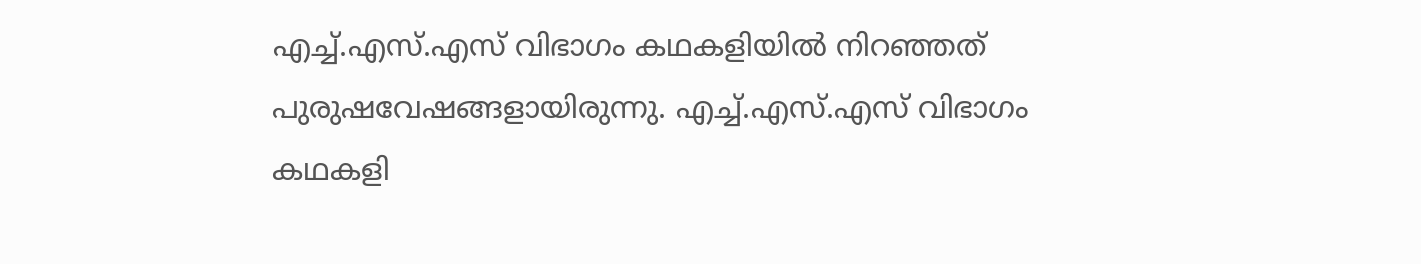എച്ച്.എസ്.എസ് വിഭാഗം കഥകളിയിൽ നിറഞ്ഞത് പുരുഷവേഷങ്ങളായിരുന്നു. എച്ച്.എസ്.എസ് വിഭാഗം കഥകളി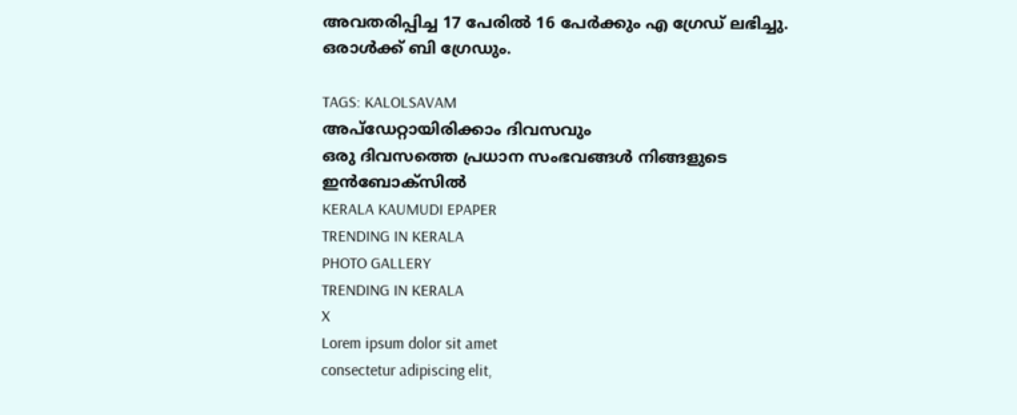അവതരിപ്പിച്ച 17 പേരിൽ 16 പേർക്കും എ ഗ്രേഡ് ലഭിച്ചു. ഒരാൾക്ക് ബി ഗ്രേഡും.

TAGS: KALOLSAVAM
അപ്ഡേറ്റായിരിക്കാം ദിവസവും
ഒരു ദിവസത്തെ പ്രധാന സംഭവങ്ങൾ നിങ്ങളുടെ ഇൻബോക്സിൽ
KERALA KAUMUDI EPAPER
TRENDING IN KERALA
PHOTO GALLERY
TRENDING IN KERALA
X
Lorem ipsum dolor sit amet
consectetur adipiscing elit,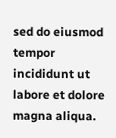sed do eiusmod tempor incididunt ut labore et dolore magna aliqua.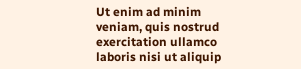Ut enim ad minim veniam, quis nostrud exercitation ullamco laboris nisi ut aliquip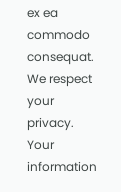ex ea commodo consequat.
We respect your privacy. Your information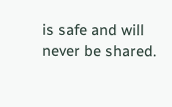is safe and will never be shared.